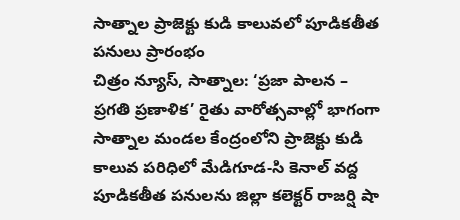సాత్నాల ప్రాజెక్టు కుడి కాలువలో పూడికతీత పనులు ప్రారంభం
చిత్రం న్యూస్, సాత్నాల: ‘ప్రజా పాలన – ప్రగతి ప్రణాళిక’ రైతు వారోత్సవాల్లో భాగంగా సాత్నాల మండల కేంద్రంలోని ప్రాజెక్టు కుడి కాలువ పరిధిలో మేడిగూడ-సి కెనాల్ వద్ద పూడికతీత పనులను జిల్లా కలెక్టర్ రాజర్షి షా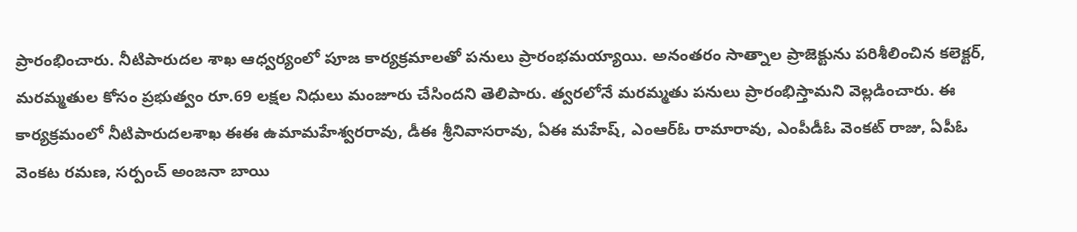ప్రారంభించారు. నీటిపారుదల శాఖ ఆధ్వర్యంలో పూజ కార్యక్రమాలతో పనులు ప్రారంభమయ్యాయి. అనంతరం సాత్నాల ప్రాజెక్టును పరిశీలించిన కలెక్టర్, మరమ్మతుల కోసం ప్రభుత్వం రూ.69 లక్షల నిధులు మంజూరు చేసిందని తెలిపారు. త్వరలోనే మరమ్మతు పనులు ప్రారంభిస్తామని వెల్లడించారు. ఈ కార్యక్రమంలో నీటిపారుదలశాఖ ఈఈ ఉమామహేశ్వరరావు, డీఈ శ్రీనివాసరావు, ఏఈ మహేష్, ఎంఆర్ఓ రామారావు, ఎంపీడీఓ వెంకట్ రాజు, ఏపీఓ వెంకట రమణ, సర్పంచ్ అంజనా బాయి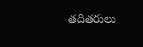తదితరులు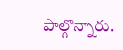పాల్గొన్నారు.